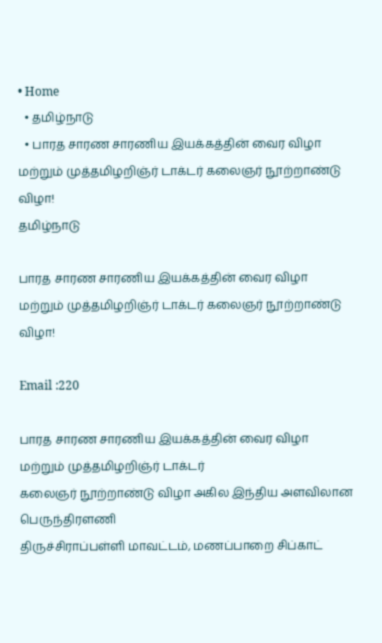• Home
  • தமிழ்நாடு
  • பாரத சாரண சாரணிய இயக்கத்தின் வைர விழா மற்றும் முத்தமிழறிஞ்ர் டாக்டர் கலைஞர் நூற்றாண்டு விழா!
தமிழ்நாடு

பாரத சாரண சாரணிய இயக்கத்தின் வைர விழா மற்றும் முத்தமிழறிஞ்ர் டாக்டர் கலைஞர் நூற்றாண்டு விழா!

Email :220

பாரத சாரண சாரணிய இயக்கத்தின் வைர விழா மற்றும் முத்தமிழறிஞ்ர் டாக்டர்
கலைஞர் நூற்றாண்டு விழா அகில இந்திய அளவிலான பெருந்திரளணி
திருச்சிராப்பள்ளி மாவட்டம், மணப்பாறை சிப்காட்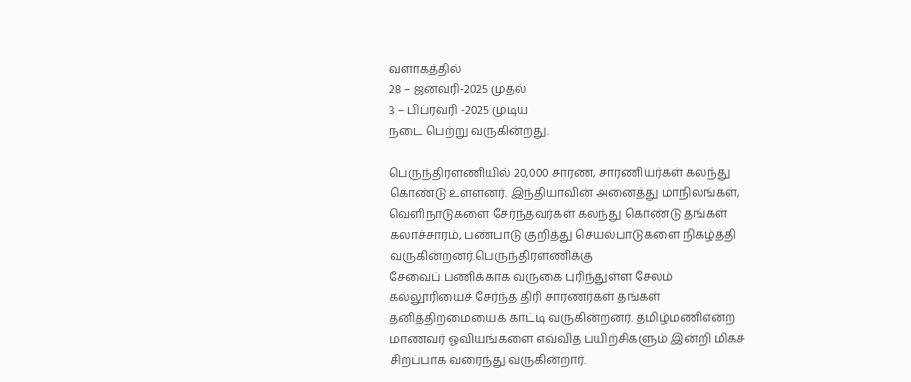வளாகத்தில்
28 – ஜனவரி-2025 முதல்
3 – பிப்ரவரி -2025 முடிய
நடை பெற்று வருகின்றது.

பெருந்திரளணியில் 20,000 சாரண, சாரணியர்கள் கலந்து கொண்டு உள்ளனர். இந்தியாவின் அனைத்து மாநிலங்கள், வெளிநாடுகளை சேர்ந்தவர்கள் கலந்து கொண்டு தங்கள் கலாச்சாரம், பண்பாடு குறித்து செயல்பாடுகளை நிகழ்த்தி வருகின்றனர்.பெருந்திரளணிக்கு
சேவைப் பணிக்காக வருகை புரிந்துள்ள சேலம் கல்லூரியைச் சேர்ந்த திரி சாரணர்கள் தங்கள் தனித்திறமையைக் காட்டி வருகின்றனர். தமிழ்மணிஎன்ற மாணவர் ஓவியங்களை எவ்வித பயிற்சிகளும் இன்றி மிகச் சிறப்பாக வரைந்து வருகின்றார்.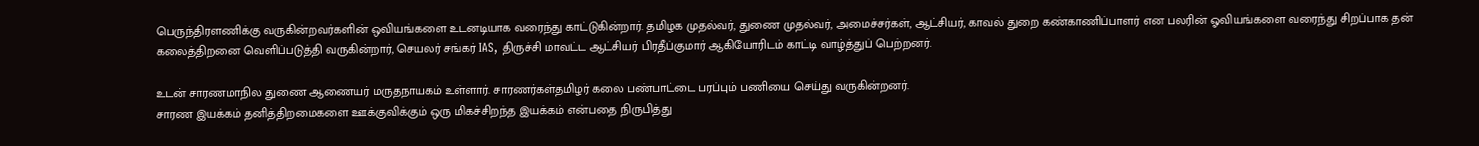பெருந்திரளணிக்கு வருகின்றவர்களின் ஒவியங்களை உடனடியாக வரைந்து காட்டுகின்றார். தமிழக முதல்வர், துணை முதல்வர், அமைச்சர்கள், ஆட்சியர், காவல் துறை கண்காணிப்பாளர் என பலரின் ஓவியங்களை வரைந்து சிறப்பாக தன் கலைத்திறனை வெளிப்படுத்தி வருகின்றார், செயலர் சங்கர் IAS, திருச்சி மாவட்ட ஆட்சியர் பிரதீப்குமார் ஆகியோரிடம் காட்டி வாழ்த்துப் பெற்றனர்.

உடன் சாரணமாநில துணை ஆணையர் மருதநாயகம் உள்ளார். சாரணர்கள்தமிழர் கலை பண்பாட்டை பரப்பும் பணியை செய்து வருகின்றனர்.
சாரண இயக்கம் தனித்திறமைகளை ஊக்குவிக்கும் ஒரு மிகச்சிறந்த இயக்கம் என்பதை நிருபித்து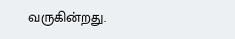வருகின்றது.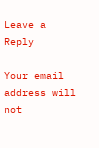Leave a Reply

Your email address will not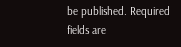be published. Required fields are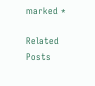marked *

Related Posts